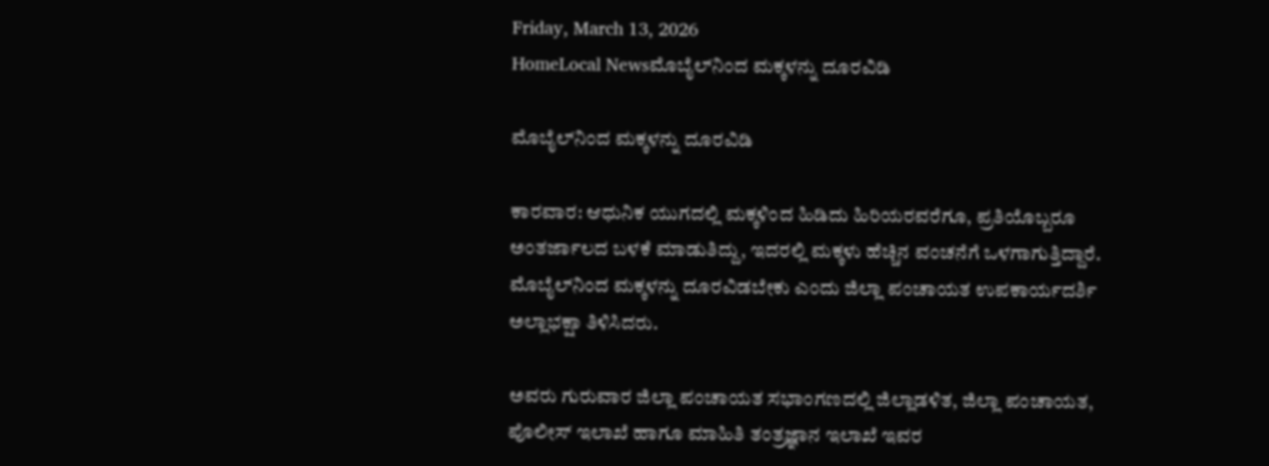Friday, March 13, 2026
HomeLocal Newsಮೊಬೈಲ್‌ನಿಂದ ಮಕ್ಕಳನ್ನು ದೂರವಿಡಿ

ಮೊಬೈಲ್‌ನಿಂದ ಮಕ್ಕಳನ್ನು ದೂರವಿಡಿ

ಕಾರವಾರ: ಆಧುನಿಕ ಯುಗದಲ್ಲಿ ಮಕ್ಕಳಿಂದ ಹಿಡಿದು ಹಿರಿಯರವರೆಗೂ, ಪ್ರತಿಯೊಬ್ಬರೂ ಅಂತರ್ಜಾಲದ ಬಳಕೆ ಮಾಡುತಿದ್ದು, ಇದರಲ್ಲಿ ಮಕ್ಕಳು ಹೆಚ್ಚಿನ ವಂಚನೆಗೆ ಒಳಗಾಗುತ್ತಿದ್ದಾರೆ. ಮೊಬೈಲ್‌ನಿಂದ ಮಕ್ಕಳನ್ನು ದೂರವಿಡಬೇಕು ಎಂದು ಜಿಲ್ಲಾ ಪಂಚಾಯತ ಉಪಕಾರ್ಯದರ್ಶಿ ಅಲ್ಲಾಭಕ್ಷಾ ತಿಳಿಸಿದರು.

ಅವರು ಗುರುವಾರ ಜಿಲ್ಲಾ ಪಂಚಾಯತ ಸಭಾಂಗಣದಲ್ಲಿ ಜಿಲ್ಲಾಡಳಿತ, ಜಿಲ್ಲಾ ಪಂಚಾಯತ, ಪೊಲೀಸ್ ಇಲಾಖೆ ಹಾಗೂ ಮಾಹಿತಿ ತಂತ್ರಜ್ಞಾನ ಇಲಾಖೆ ಇವರ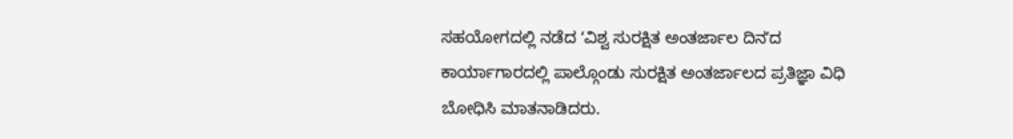ಸಹಯೋಗದಲ್ಲಿ ನಡೆದ ʻವಿಶ್ವ ಸುರಕ್ಷಿತ ಅಂತರ್ಜಾಲ ದಿನʼದ ಕಾರ್ಯಾಗಾರದಲ್ಲಿ ಪಾಲ್ಗೊಂಡು ಸುರಕ್ಷಿತ ಅಂತರ್ಜಾಲದ ಪ್ರತಿಜ್ಞಾ ವಿಧಿ ಬೋಧಿಸಿ ಮಾತನಾಡಿದರು.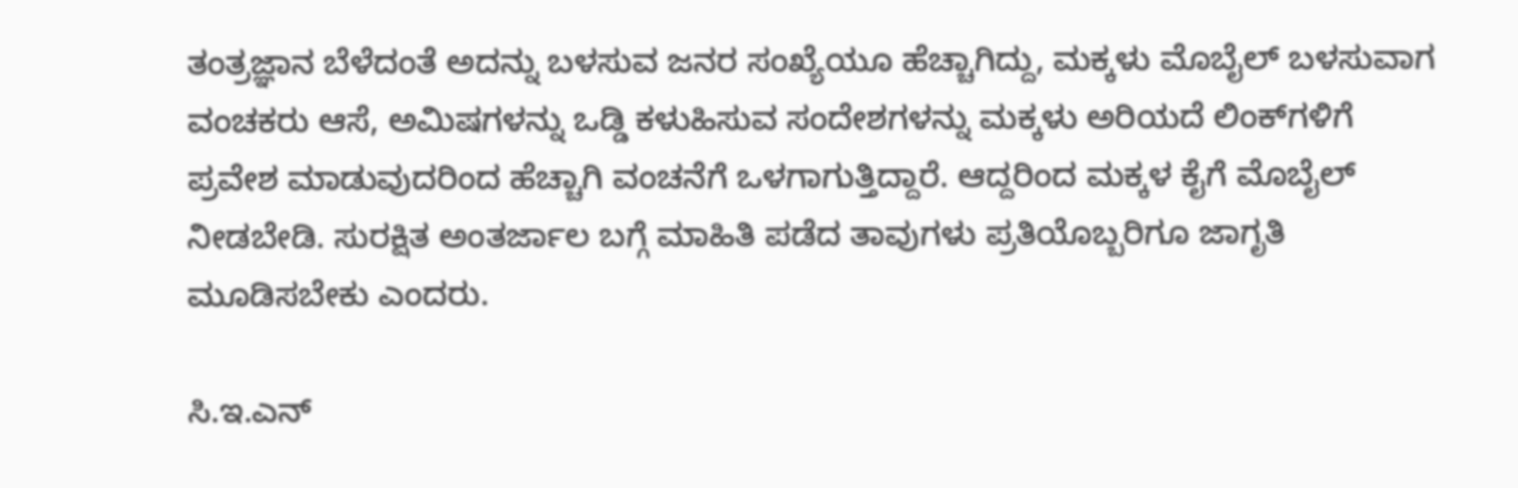ತಂತ್ರಜ್ಞಾನ ಬೆಳೆದಂತೆ ಅದನ್ನು ಬಳಸುವ ಜನರ ಸಂಖ್ಯೆಯೂ ಹೆಚ್ಚಾಗಿದ್ದು, ಮಕ್ಕಳು ಮೊಬೈಲ್ ಬಳಸುವಾಗ ವಂಚಕರು ಆಸೆ, ಅಮಿಷಗಳನ್ನು ಒಡ್ಡಿ ಕಳುಹಿಸುವ ಸಂದೇಶಗಳನ್ನು ಮಕ್ಕಳು ಅರಿಯದೆ ಲಿಂಕ್‌ಗಳಿಗೆ ಪ್ರವೇಶ ಮಾಡುವುದರಿಂದ ಹೆಚ್ಚಾಗಿ ವಂಚನೆಗೆ ಒಳಗಾಗುತ್ತಿದ್ದಾರೆ. ಆದ್ದರಿಂದ ಮಕ್ಕಳ ಕೈಗೆ ಮೊಬೈಲ್ ನೀಡಬೇಡಿ. ಸುರಕ್ಷಿತ ಅಂತರ್ಜಾಲ ಬಗ್ಗೆ ಮಾಹಿತಿ ಪಡೆದ ತಾವುಗಳು ಪ್ರತಿಯೊಬ್ಬರಿಗೂ ಜಾಗೃತಿ ಮೂಡಿಸಬೇಕು ಎಂದರು.

ಸಿ.ಇ.ಎನ್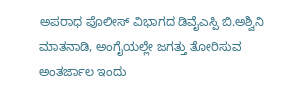ಅಪರಾಧ ಪೊಲೀಸ್ ವಿಭಾಗದ ಡಿವೈಎಸ್ಪಿ ಬಿ.ಅಶ್ವಿನಿ ಮಾತನಾಡಿ, ಅಂಗೈಯಲ್ಲೇ ಜಗತ್ತು ತೋರಿಸುವ ಅಂತರ್ಜಾಲ ಇಂದು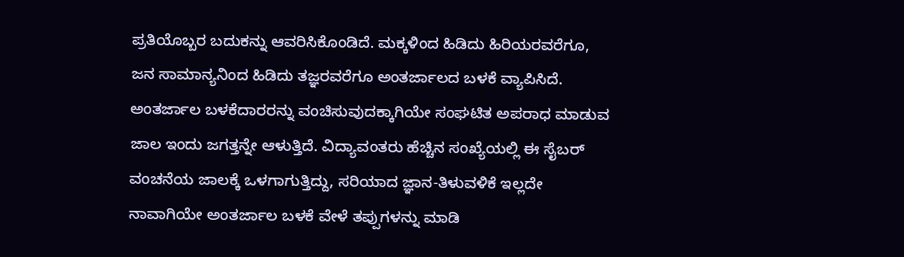ಪ್ರತಿಯೊಬ್ಬರ ಬದುಕನ್ನು ಆವರಿಸಿಕೊಂಡಿದೆ. ಮಕ್ಕಳಿಂದ ಹಿಡಿದು ಹಿರಿಯರವರೆಗೂ, ಜನ ಸಾಮಾನ್ಯನಿಂದ ಹಿಡಿದು ತಜ್ಞರವರೆಗೂ ಅಂತರ್ಜಾಲದ ಬಳಕೆ ವ್ಯಾಪಿಸಿದೆ. ಅಂತರ್ಜಾಲ ಬಳಕೆದಾರರನ್ನು ವಂಚಿಸುವುದಕ್ಕಾಗಿಯೇ ಸಂಘಟಿತ ಅಪರಾಧ ಮಾಡುವ ಜಾಲ ಇಂದು ಜಗತ್ತನ್ನೇ ಆಳುತ್ತಿದೆ. ವಿದ್ಯಾವಂತರು ಹೆಚ್ಚಿನ ಸಂಖ್ಯೆಯಲ್ಲಿ ಈ ಸೈಬರ್ ವಂಚನೆಯ ಜಾಲಕ್ಕೆ ಒಳಗಾಗುತ್ತಿದ್ದು, ಸರಿಯಾದ ಜ್ಞಾನ-ತಿಳುವಳಿಕೆ ಇಲ್ಲದೇ ನಾವಾಗಿಯೇ ಅಂತರ್ಜಾಲ ಬಳಕೆ ವೇಳೆ ತಪ್ಪುಗಳನ್ನು ಮಾಡಿ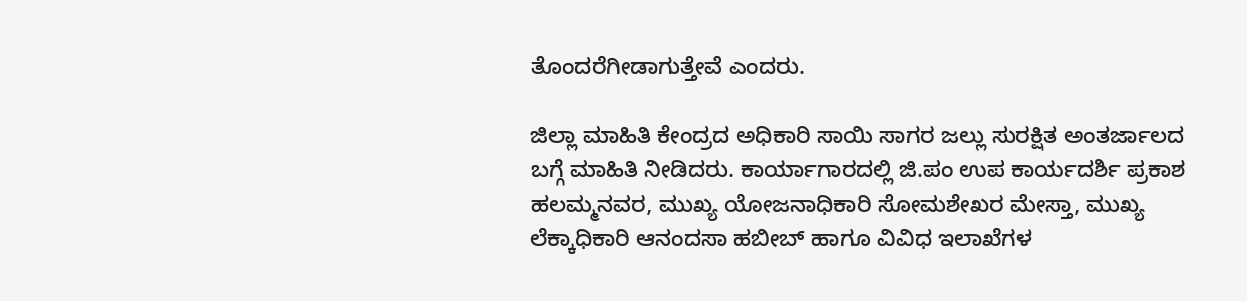ತೊಂದರೆಗೀಡಾಗುತ್ತೇವೆ ಎಂದರು.

ಜಿಲ್ಲಾ ಮಾಹಿತಿ ಕೇಂದ್ರದ ಅಧಿಕಾರಿ ಸಾಯಿ ಸಾಗರ ಜಲ್ಲು ಸುರಕ್ಷಿತ ಅಂತರ್ಜಾಲದ ಬಗ್ಗೆ ಮಾಹಿತಿ ನೀಡಿದರು. ಕಾರ್ಯಾಗಾರದಲ್ಲಿ ಜಿ.ಪಂ ಉಪ ಕಾರ್ಯದರ್ಶಿ ಪ್ರಕಾಶ ಹಲಮ್ಮನವರ, ಮುಖ್ಯ ಯೋಜನಾಧಿಕಾರಿ ಸೋಮಶೇಖರ ಮೇಸ್ತಾ, ಮುಖ್ಯ ಲೆಕ್ಕಾಧಿಕಾರಿ ಆನಂದಸಾ ಹಬೀಬ್ ಹಾಗೂ ವಿವಿಧ ಇಲಾಖೆಗಳ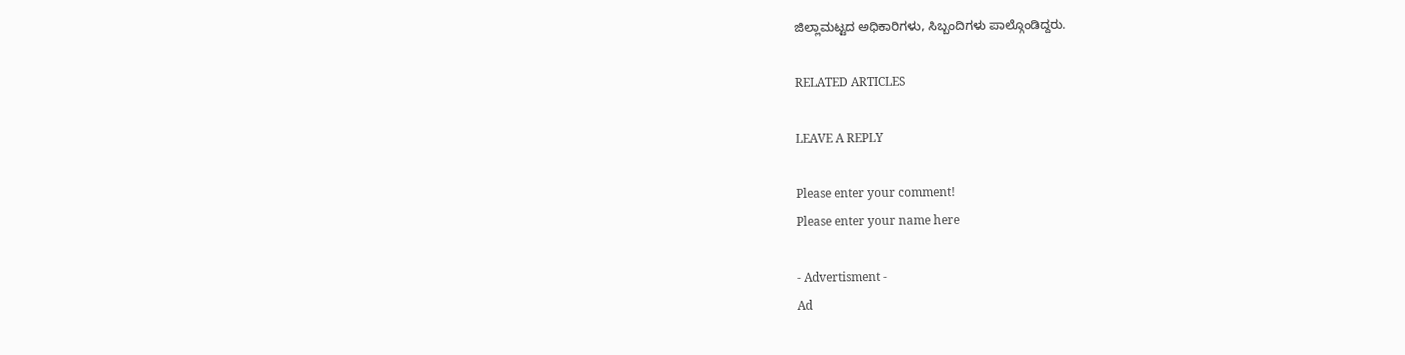ಜಿಲ್ಲಾಮಟ್ಟದ ಅಧಿಕಾರಿಗಳು, ಸಿಬ್ಬಂದಿಗಳು ಪಾಲ್ಗೊಂಡಿದ್ದರು.

RELATED ARTICLES

LEAVE A REPLY

Please enter your comment!
Please enter your name here

- Advertisment -
Ad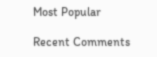Most Popular

Recent Comments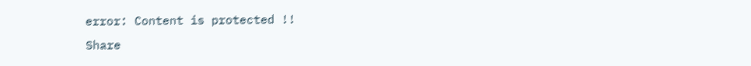error: Content is protected !!
Share